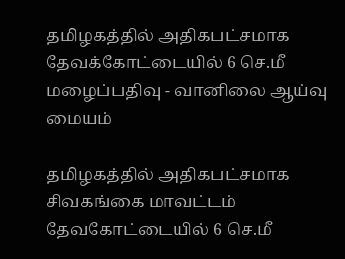தமிழகத்தில் அதிகபட்சமாக தேவக்கோட்டையில் 6 செ.மீ மழைப்பதிவு - வானிலை ஆய்வு மையம்

தமிழகத்தில் அதிகபட்சமாக சிவகங்கை மாவட்டம் தேவகோட்டையில் 6 செ.மீ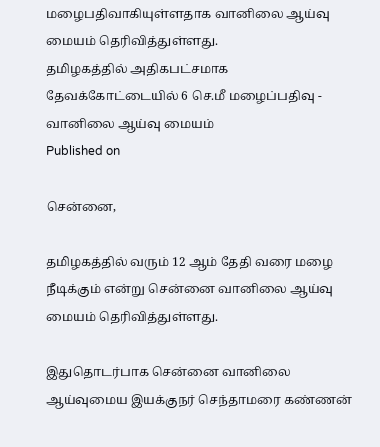மழைபதிவாகியுள்ளதாக வானிலை ஆய்வு மையம் தெரிவித்துள்ளது.
தமிழகத்தில் அதிகபட்சமாக தேவக்கோட்டையில் 6 செ.மீ மழைப்பதிவு - வானிலை ஆய்வு மையம்
Published on

சென்னை,

தமிழகத்தில் வரும் 12 ஆம் தேதி வரை மழை நீடிக்கும் என்று சென்னை வானிலை ஆய்வு மையம் தெரிவித்துள்ளது.

இதுதொடர்பாக சென்னை வானிலை ஆய்வுமைய இயக்குநர் செந்தாமரை கண்ணன்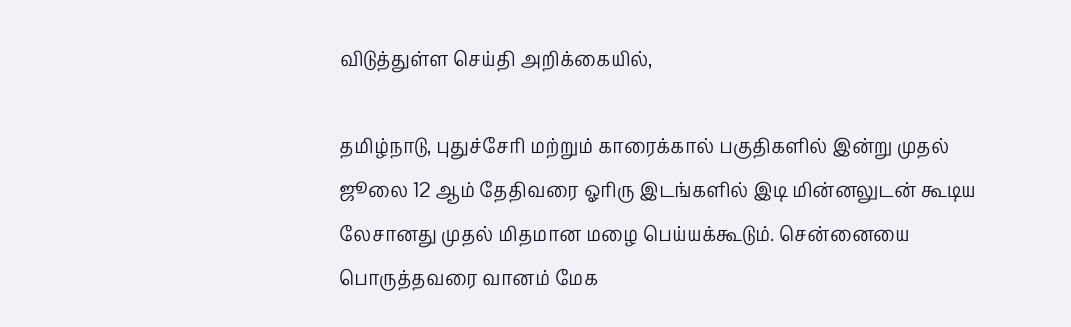விடுத்துள்ள செய்தி அறிக்கையில்,

தமிழ்நாடு, புதுச்சேரி மற்றும் காரைக்கால் பகுதிகளில் இன்று முதல் ஜூலை 12 ஆம் தேதிவரை ஓரிரு இடங்களில் இடி மின்னலுடன் கூடிய லேசானது முதல் மிதமான மழை பெய்யக்கூடும். சென்னையை பொருத்தவரை வானம் மேக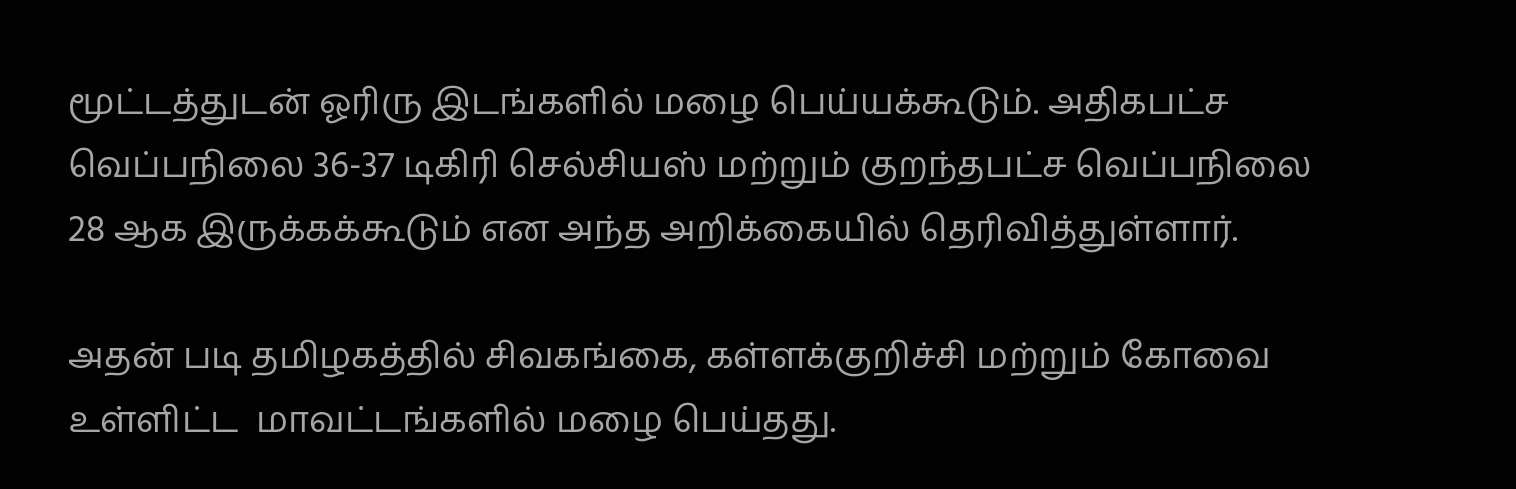மூட்டத்துடன் ஓரிரு இடங்களில் மழை பெய்யக்கூடும். அதிகபட்ச வெப்பநிலை 36-37 டிகிரி செல்சியஸ் மற்றும் குறந்தபட்ச வெப்பநிலை 28 ஆக இருக்கக்கூடும் என அந்த அறிக்கையில் தெரிவித்துள்ளார்.

அதன் படி தமிழகத்தில் சிவகங்கை, கள்ளக்குறிச்சி மற்றும் கோவை உள்ளிட்ட  மாவட்டங்களில் மழை பெய்தது.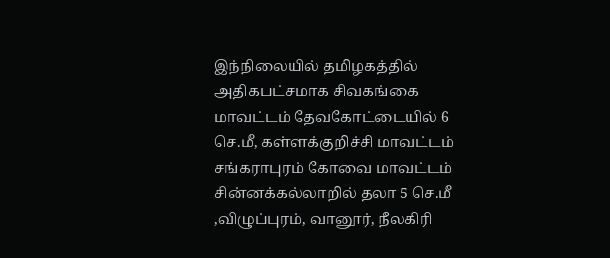இந்நிலையில் தமிழகத்தில் அதிகபட்சமாக சிவகங்கை மாவட்டம் தேவகோட்டையில் 6 செ.மீ, கள்ளக்குறிச்சி மாவட்டம் சங்கராபுரம் கோவை மாவட்டம் சின்னக்கல்லாறில் தலா 5 செ.மீ ,விழுப்புரம், வானூர், நீலகிரி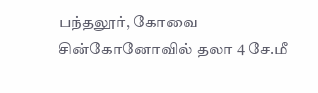பந்தலூர், கோவை சின்கோனோவில் தலா 4 சே.மீ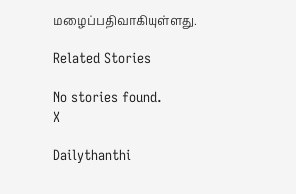மழைப்பதிவாகியுள்ளது.

Related Stories

No stories found.
X

Dailythanthi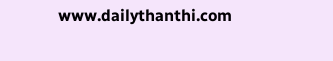www.dailythanthi.com